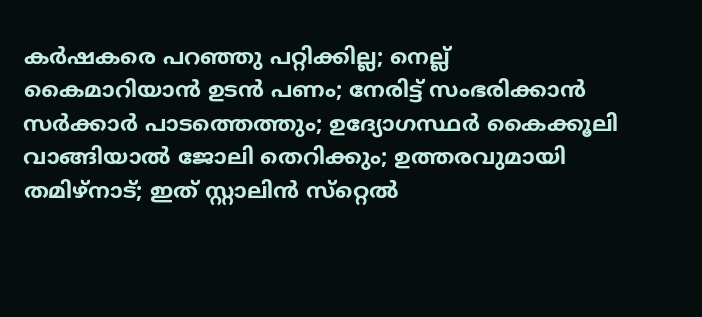കര്‍ഷകരെ പറഞ്ഞു പറ്റിക്കില്ല; നെല്ല് കൈമാറിയാന്‍ ഉടന്‍ പണം; നേരിട്ട് സംഭരിക്കാന്‍ സര്‍ക്കാര്‍ പാടത്തെത്തും; ഉദ്യോഗസ്ഥര്‍ കൈക്കൂലി വാങ്ങിയാല്‍ ജോലി തെറിക്കും; ഉത്തരവുമായി തമിഴ്‌നാട്; ഇത് സ്റ്റാലിന്‍ സ്‌റ്റെല്‍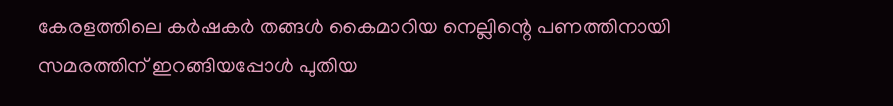കേരളത്തിലെ കര്‍ഷകര്‍ തങ്ങള്‍ കൈമാറിയ നെല്ലിന്റെ പണത്തിനായി സമരത്തിന് ഇറങ്ങിയപ്പോള്‍ പുതിയ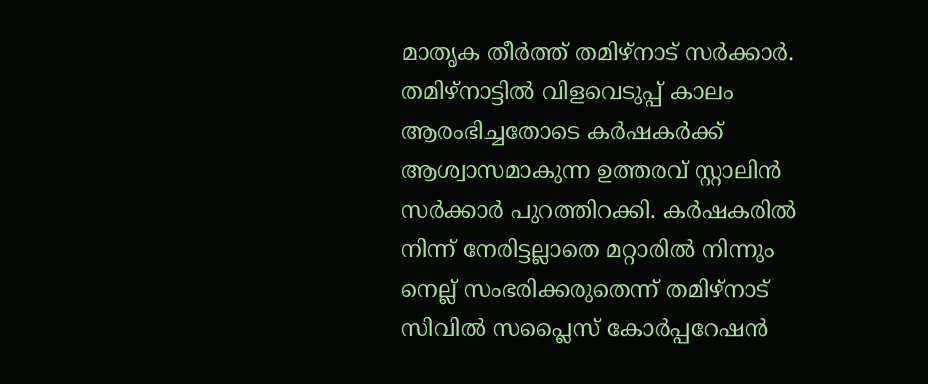മാതൃക തീര്‍ത്ത് തമിഴ്‌നാട് സര്‍ക്കാര്‍. തമിഴ്‌നാട്ടില്‍ വിളവെടുപ്പ് കാലം ആരംഭിച്ചതോടെ കര്‍ഷകര്‍ക്ക് ആശ്വാസമാകുന്ന ഉത്തരവ് സ്റ്റാലിന്‍ സര്‍ക്കാര്‍ പുറത്തിറക്കി. കര്‍ഷകരില്‍ നിന്ന് നേരിട്ടല്ലാതെ മറ്റാരില്‍ നിന്നും നെല്ല് സംഭരിക്കരുതെന്ന് തമിഴ്നാട് സിവില്‍ സപ്ലൈസ് കോര്‍പ്പറേഷന്‍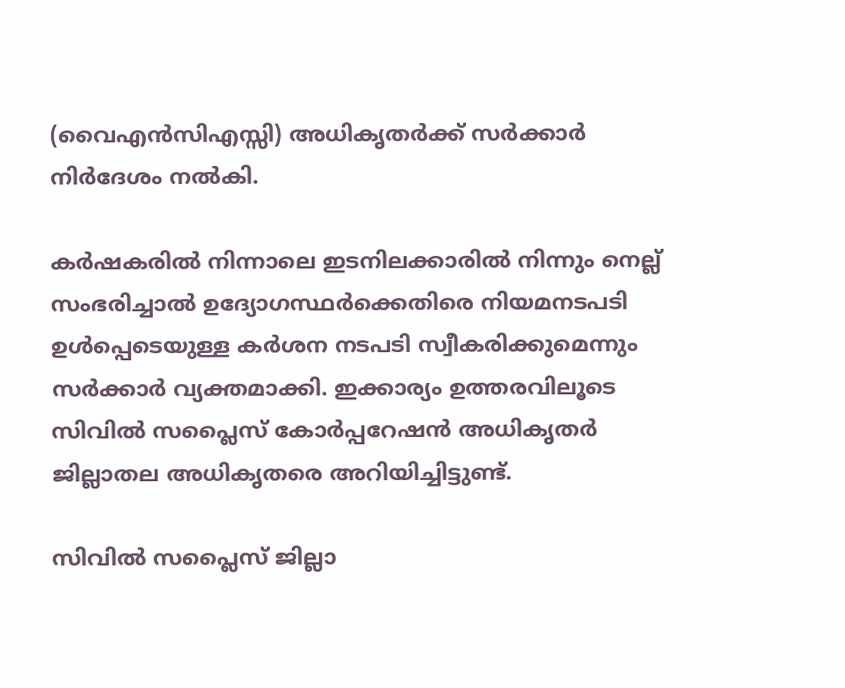(വൈഎന്‍സിഎസ്സി) അധികൃതര്‍ക്ക് സര്‍ക്കാര്‍ നിര്‍ദേശം നല്‍കി.

കര്‍ഷകരില്‍ നിന്നാലെ ഇടനിലക്കാരില്‍ നിന്നും നെല്ല് സംഭരിച്ചാല്‍ ഉദ്യോഗസ്ഥര്‍ക്കെതിരെ നിയമനടപടി ഉള്‍പ്പെടെയുള്ള കര്‍ശന നടപടി സ്വീകരിക്കുമെന്നും സര്‍ക്കാര്‍ വ്യക്തമാക്കി. ഇക്കാര്യം ഉത്തരവിലൂടെ സിവില്‍ സപ്ലൈസ് കോര്‍പ്പറേഷന്‍ അധികൃതര്‍ ജില്ലാതല അധികൃതരെ അറിയിച്ചിട്ടുണ്ട്.

സിവില്‍ സപ്ലൈസ് ജില്ലാ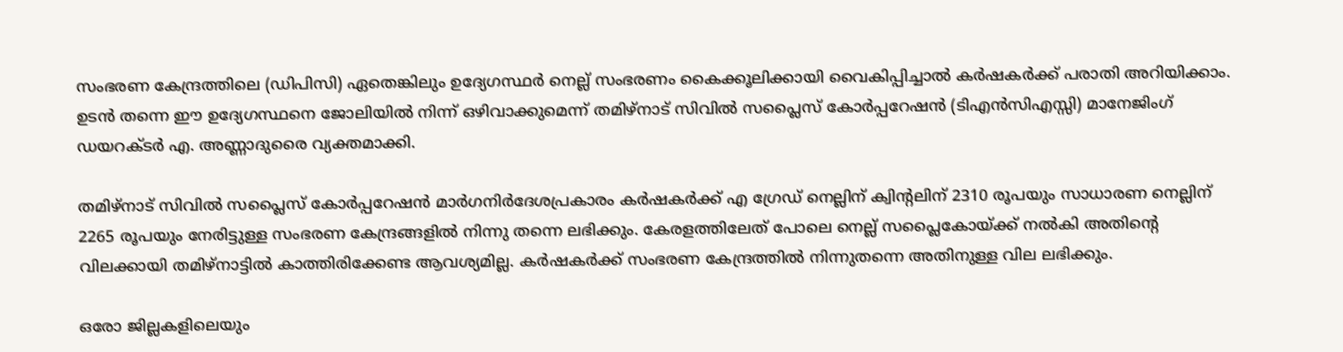സംഭരണ കേന്ദ്രത്തിലെ (ഡിപിസി) ഏതെങ്കിലും ഉദ്യേഗസ്ഥര്‍ നെല്ല് സംഭരണം കൈക്കൂലിക്കായി വൈകിപ്പിച്ചാല്‍ കര്‍ഷകര്‍ക്ക് പരാതി അറിയിക്കാം. ഉടന്‍ തന്നെ ഈ ഉദ്യേഗസ്ഥനെ ജോലിയില്‍ നിന്ന് ഒഴിവാക്കുമെന്ന് തമിഴ്നാട് സിവില്‍ സപ്ലൈസ് കോര്‍പ്പറേഷന്‍ (ടിഎന്‍സിഎസ്സി) മാനേജിംഗ് ഡയറക്ടര്‍ എ. അണ്ണാദുരൈ വ്യക്തമാക്കി.

തമിഴ്നാട് സിവില്‍ സപ്ലൈസ് കോര്‍പ്പറേഷന്‍ മാര്‍ഗനിര്‍ദേശപ്രകാരം കര്‍ഷകര്‍ക്ക് എ ഗ്രേഡ് നെല്ലിന് ക്വിന്റലിന് 2310 രൂപയും സാധാരണ നെല്ലിന് 2265 രൂപയും നേരിട്ടുള്ള സംഭരണ കേന്ദ്രങ്ങളില്‍ നിന്നു തന്നെ ലഭിക്കും. കേരളത്തിലേത് പോലെ നെല്ല് സപ്ലൈകോയ്ക്ക് നല്‍കി അതിന്റെ വിലക്കായി തമിഴ്‌നാട്ടില്‍ കാത്തിരിക്കേണ്ട ആവശ്യമില്ല. കര്‍ഷകര്‍ക്ക് സംഭരണ കേന്ദ്രത്തില്‍ നിന്നുതന്നെ അതിനുള്ള വില ലഭിക്കും.

ഒരോ ജില്ലകളിലെയും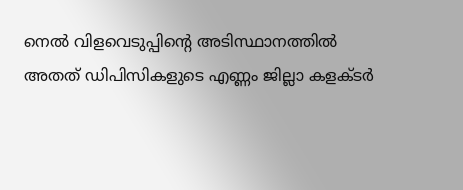നെല്‍ വിളവെടുപ്പിന്റെ അടിസ്ഥാനത്തില്‍ അതത് ഡിപിസികളുടെ എണ്ണം ജില്ലാ കളക്ടര്‍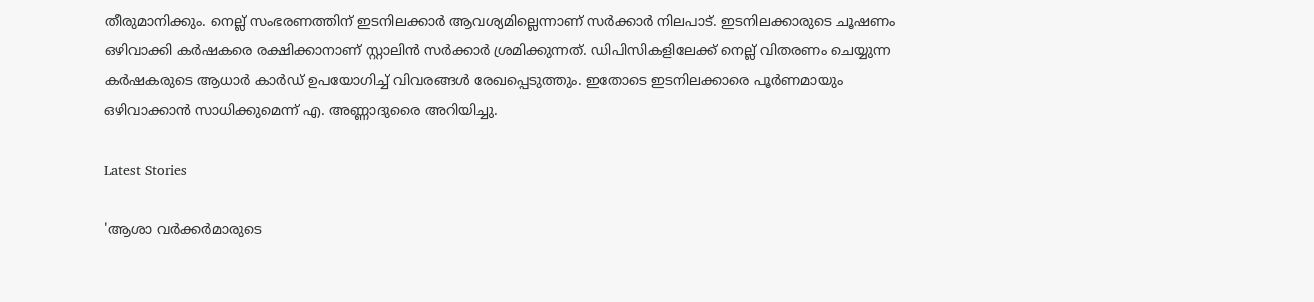തീരുമാനിക്കും. നെല്ല് സംഭരണത്തിന് ഇടനിലക്കാര്‍ ആവശ്യമില്ലെന്നാണ് സര്‍ക്കാര്‍ നിലപാട്. ഇടനിലക്കാരുടെ ചൂഷണം ഒഴിവാക്കി കര്‍ഷകരെ രക്ഷിക്കാനാണ് സ്റ്റാലിന്‍ സര്‍ക്കാര്‍ ശ്രമിക്കുന്നത്. ഡിപിസികളിലേക്ക് നെല്ല് വിതരണം ചെയ്യുന്ന കര്‍ഷകരുടെ ആധാര്‍ കാര്‍ഡ് ഉപയോഗിച്ച് വിവരങ്ങള്‍ രേഖപ്പെടുത്തും. ഇതോടെ ഇടനിലക്കാരെ പൂര്‍ണമായും ഒഴിവാക്കാന്‍ സാധിക്കുമെന്ന് എ. അണ്ണാദുരൈ അറിയിച്ചു.

Latest Stories

'ആശാ വര്‍ക്കര്‍മാരുടെ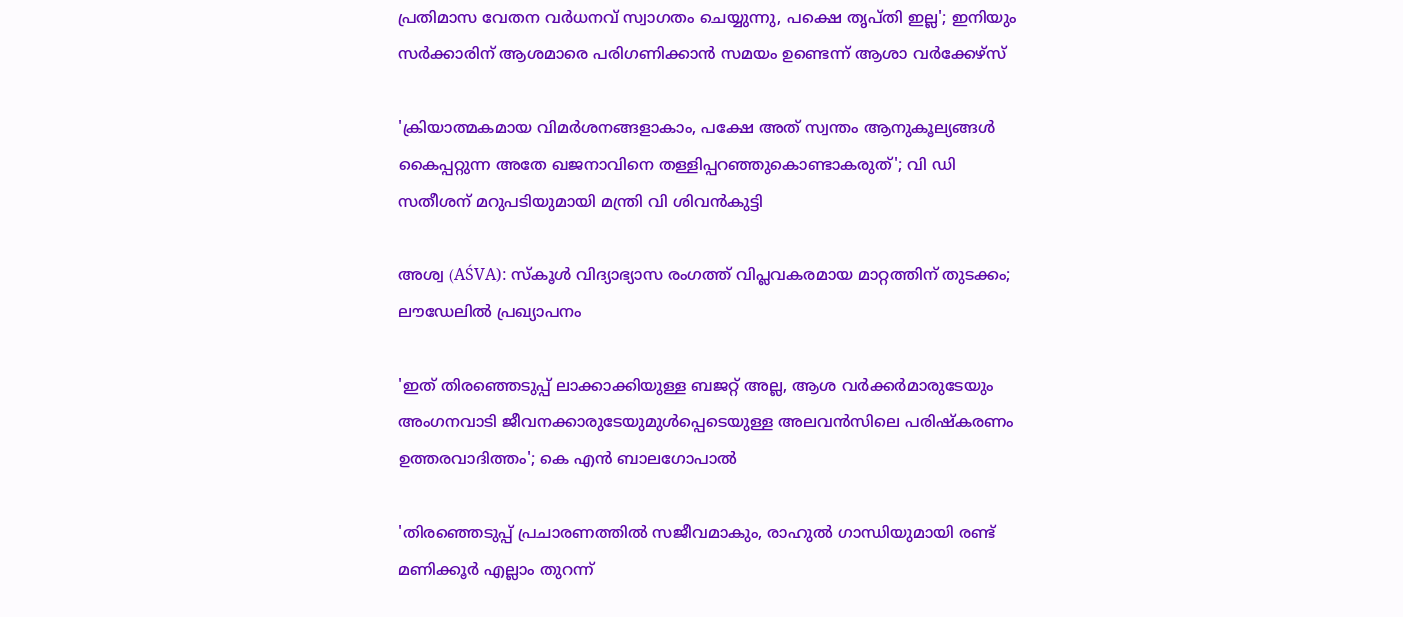പ്രതിമാസ വേതന വർധനവ് സ്വാഗതം ചെയ്യുന്നു, പക്ഷെ തൃപ്തി ഇല്ല'; ഇനിയും സർക്കാരിന് ആശമാരെ പരിഗണിക്കാൻ സമയം ഉണ്ടെന്ന് ആശാ വർക്കേഴ്സ്

'ക്രിയാത്മകമായ വിമർശനങ്ങളാകാം, പക്ഷേ അത് സ്വന്തം ആനുകൂല്യങ്ങൾ കൈപ്പറ്റുന്ന അതേ ഖജനാവിനെ തള്ളിപ്പറഞ്ഞുകൊണ്ടാകരുത്'; വി ഡി സതീശന് മറുപടിയുമായി മന്ത്രി വി ശിവൻകുട്ടി

അശ്വ (AŚVA): സ്കൂൾ വിദ്യാഭ്യാസ രംഗത്ത് വിപ്ലവകരമായ മാറ്റത്തിന് തുടക്കം; ലൗഡേലിൽ പ്രഖ്യാപനം

'ഇത് തിരഞ്ഞെടുപ്പ് ലാക്കാക്കിയുള്ള ബജറ്റ് അല്ല, ആശ വർക്കർമാരുടേയും അംഗനവാടി ജീവനക്കാരുടേയുമുൾപ്പെടെയുള്ള അലവൻസിലെ പരിഷ്കരണം ഉത്തരവാദിത്തം'; കെ എൻ ബാലഗോപാൽ

'തിരഞ്ഞെടുപ്പ് പ്രചാരണത്തിൽ സജീവമാകും, രാഹുൽ ഗാന്ധിയുമായി രണ്ട് മണിക്കൂർ എല്ലാം തുറന്ന്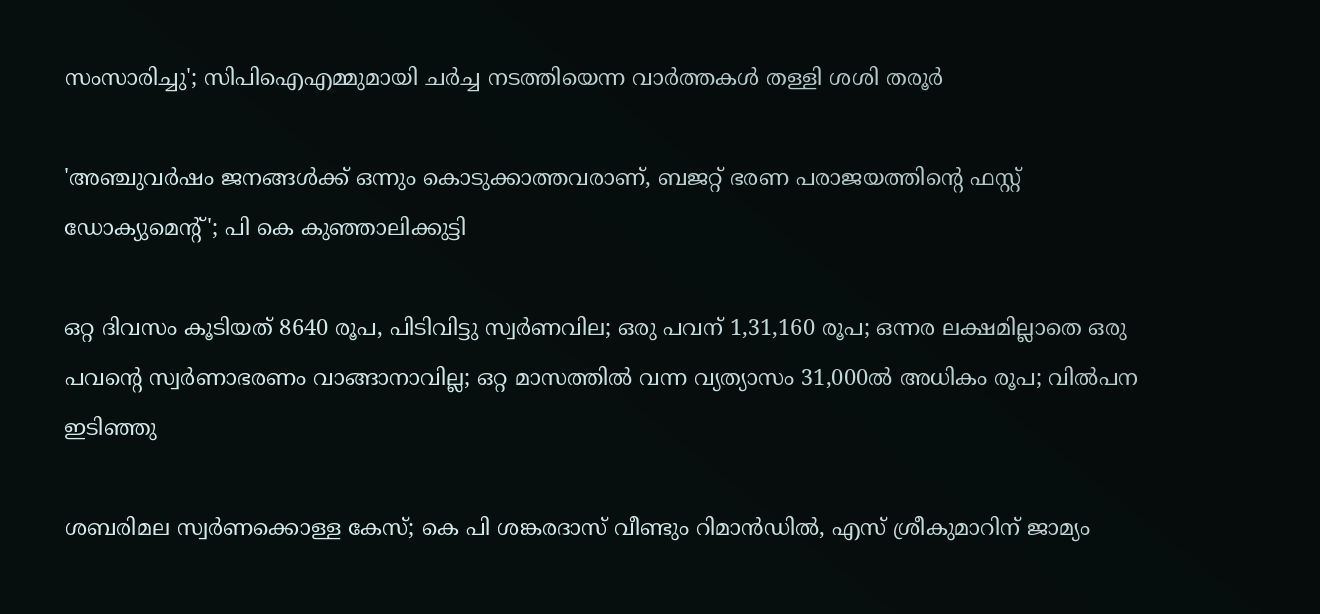സംസാരിച്ചു'; സിപിഐഎമ്മുമായി ചർച്ച നടത്തിയെന്ന വാർത്തകൾ തള്ളി ശശി തരൂർ

'അഞ്ചുവർഷം ജനങ്ങൾക്ക് ഒന്നും കൊടുക്കാത്തവരാണ്, ബജറ്റ് ഭരണ പരാജയത്തിന്റെ ഫസ്റ്റ് ഡോക്യുമെന്റ്'; പി കെ കുഞ്ഞാലിക്കുട്ടി

ഒറ്റ ദിവസം കൂടിയത് 8640 രൂപ, പിടിവിട്ടു സ്വര്‍ണവില; ഒരു പവന് 1,31,160 രൂപ; ഒന്നര ലക്ഷമില്ലാതെ ഒരു പവന്റെ സ്വര്‍ണാഭരണം വാങ്ങാനാവില്ല; ഒറ്റ മാസത്തില്‍ വന്ന വ്യത്യാസം 31,000ല്‍ അധികം രൂപ; വില്‍പന ഇടിഞ്ഞു

ശബരിമല സ്വർണക്കൊള്ള കേസ്; കെ പി ശങ്കരദാസ് വീണ്ടും റിമാൻഡിൽ, എസ് ശ്രീകുമാറിന് ജാമ്യം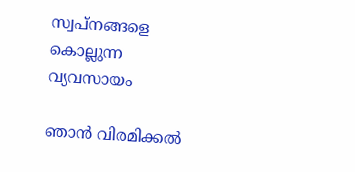സ്വപ്നങ്ങളെ കൊല്ലുന്ന വ്യവസായം

ഞാൻ വിരമിക്കൽ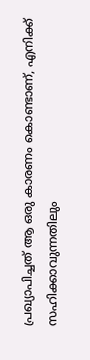പ്രഖ്യാപിച്ചത് ആ ഒരു കാരണം കൊണ്ടാണ്, എനിക്ക് സഹിക്കാവുന്നതിലും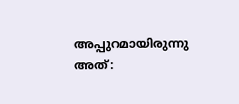അപ്പുറമായിരുന്നു അത്: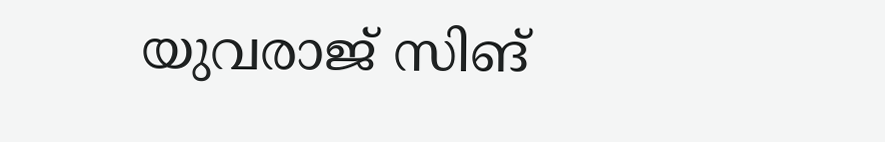യുവരാജ് സിങ്